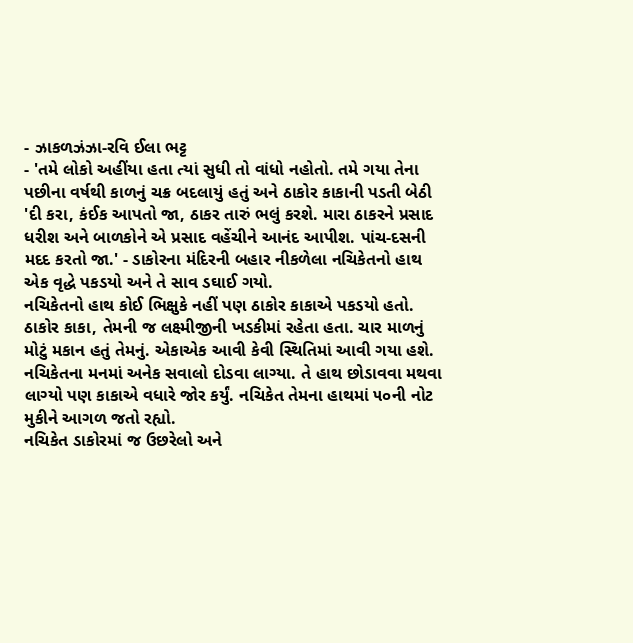- ઝાકળઝંઝા-રવિ ઈલા ભટ્ટ
- 'તમે લોકો અહીંયા હતા ત્યાં સુધી તો વાંધો નહોતો. તમે ગયા તેના પછીના વર્ષથી કાળનું ચક્ર બદલાયું હતું અને ઠાકોર કાકાની પડતી બેઠી
'દી કરા, કંઈક આપતો જા, ઠાકર તારું ભલું કરશે. મારા ઠાકરને પ્રસાદ ધરીશ અને બાળકોને એ પ્રસાદ વહેંચીને આનંદ આપીશ. પાંચ-દસની મદદ કરતો જા.' - ડાકોરના મંદિરની બહાર નીકળેલા નચિકેતનો હાથ એક વૃદ્ધે પકડયો અને તે સાવ ડઘાઈ ગયો.
નચિકેતનો હાથ કોઈ ભિક્ષુકે નહીં પણ ઠાકોર કાકાએ પકડયો હતો. ઠાકોર કાકા, તેમની જ લક્ષ્મીજીની ખડકીમાં રહેતા હતા. ચાર માળનું મોટું મકાન હતું તેમનું. એકાએક આવી કેવી સ્થિતિમાં આવી ગયા હશે. નચિકેતના મનમાં અનેક સવાલો દોડવા લાગ્યા. તે હાથ છોડાવવા મથવા લાગ્યો પણ કાકાએ વધારે જોર કર્યું. નચિકેત તેમના હાથમાં ૫૦ની નોટ મુકીને આગળ જતો રહ્યો.
નચિકેત ડાકોરમાં જ ઉછરેલો અને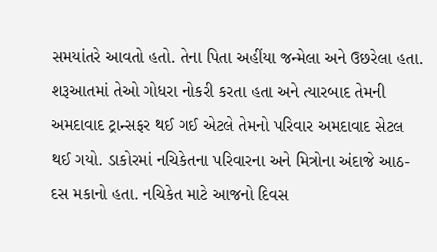સમયાંતરે આવતો હતો. તેના પિતા અહીંયા જન્મેલા અને ઉછરેલા હતા. શરૂઆતમાં તેઓ ગોધરા નોકરી કરતા હતા અને ત્યારબાદ તેમની અમદાવાદ ટ્રાન્સફર થઈ ગઈ એટલે તેમનો પરિવાર અમદાવાદ સેટલ થઈ ગયો. ડાકોરમાં નચિકેતના પરિવારના અને મિત્રોના અંદાજે આઠ-દસ મકાનો હતા. નચિકેત માટે આજનો દિવસ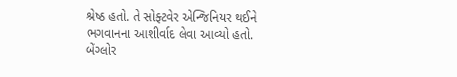શ્રેષ્ઠ હતો. તે સોફ્ટવેર એન્જિનિયર થઈને ભગવાનના આશીર્વાદ લેવા આવ્યો હતો. બેંગ્લોર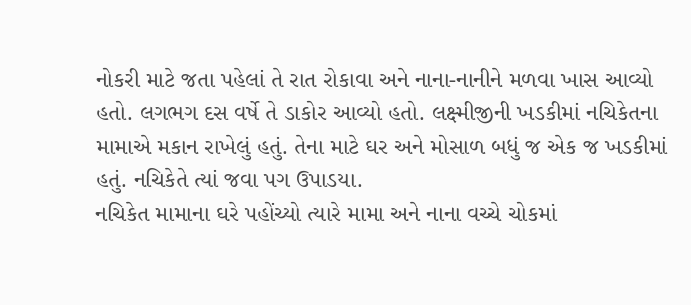નોકરી માટે જતા પહેલાં તે રાત રોકાવા અને નાના-નાનીને મળવા ખાસ આવ્યો હતો. લગભગ દસ વર્ષે તે ડાકોર આવ્યો હતો. લક્ષ્મીજીની ખડકીમાં નચિકેતના મામાએ મકાન રાખેલું હતું. તેના માટે ઘર અને મોસાળ બધું જ એક જ ખડકીમાં હતું. નચિકેતે ત્યાં જવા પગ ઉપાડયા.
નચિકેત મામાના ઘરે પહોંચ્યો ત્યારે મામા અને નાના વચ્ચે ચોકમાં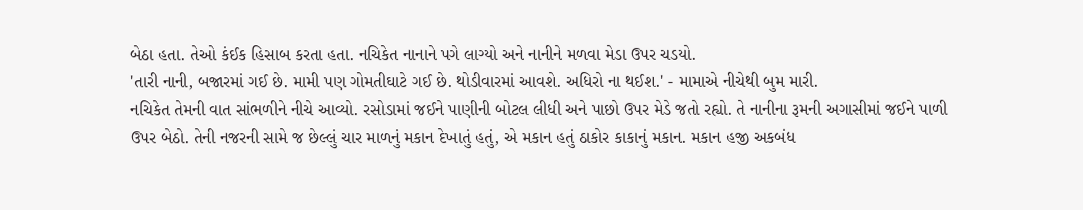બેઠા હતા. તેઓ કંઈક હિસાબ કરતા હતા. નચિકેત નાનાને પગે લાગ્યો અને નાનીને મળવા મેડા ઉપર ચડયો.
'તારી નાની, બજારમાં ગઈ છે. મામી પણ ગોમતીઘાટે ગઈ છે. થોડીવારમાં આવશે. અધિરો ના થઈશ.' - મામાએ નીચેથી બુમ મારી.
નચિકેત તેમની વાત સાંભળીને નીચે આવ્યો. રસોડામાં જઈને પાણીની બોટલ લીધી અને પાછો ઉપર મેડે જતો રહ્યો. તે નાનીના રૂમની અગાસીમાં જઈને પાળી ઉપર બેઠો. તેની નજરની સામે જ છેલ્લું ચાર માળનું મકાન દેખાતું હતું, એ મકાન હતું ઠાકોર કાકાનું મકાન. મકાન હજી અકબંધ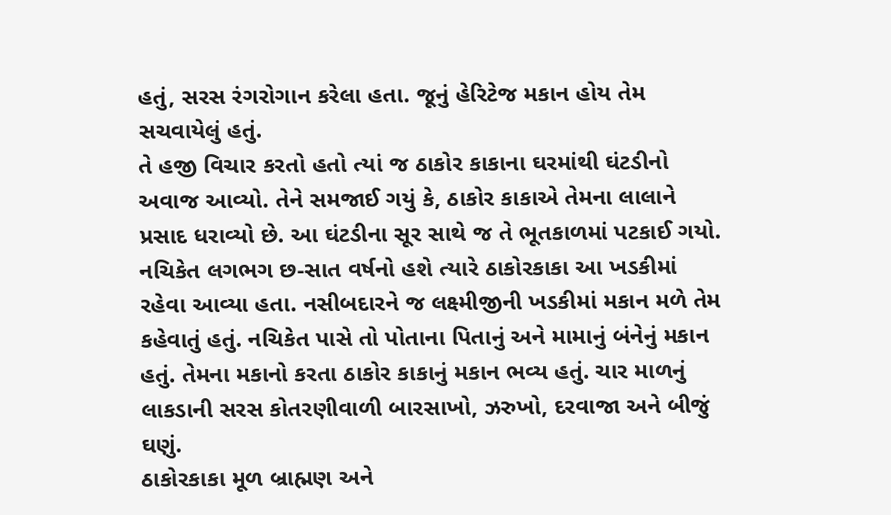હતું, સરસ રંગરોગાન કરેલા હતા. જૂનું હેરિટેજ મકાન હોય તેમ સચવાયેલું હતું.
તે હજી વિચાર કરતો હતો ત્યાં જ ઠાકોર કાકાના ઘરમાંથી ઘંટડીનો અવાજ આવ્યો. તેને સમજાઈ ગયું કે, ઠાકોર કાકાએ તેમના લાલાને પ્રસાદ ધરાવ્યો છે. આ ઘંટડીના સૂર સાથે જ તે ભૂતકાળમાં પટકાઈ ગયો.
નચિકેત લગભગ છ-સાત વર્ષનો હશે ત્યારે ઠાકોરકાકા આ ખડકીમાં રહેવા આવ્યા હતા. નસીબદારને જ લક્ષ્મીજીની ખડકીમાં મકાન મળે તેમ કહેવાતું હતું. નચિકેત પાસે તો પોતાના પિતાનું અને મામાનું બંનેનું મકાન હતું. તેમના મકાનો કરતા ઠાકોર કાકાનું મકાન ભવ્ય હતું. ચાર માળનું લાકડાની સરસ કોતરણીવાળી બારસાખો, ઝરુખો, દરવાજા અને બીજું ઘણું.
ઠાકોરકાકા મૂળ બ્રાહ્મણ અને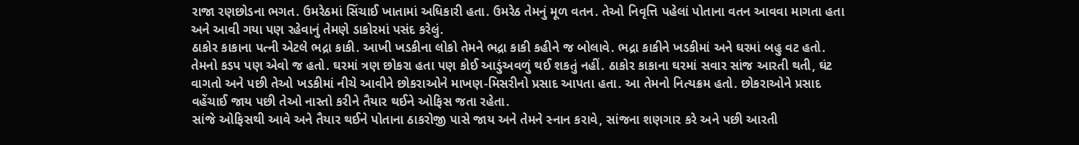રાજા રણછોડના ભગત. ઉમરેઠમાં સિંચાઈ ખાતામાં અધિકારી હતા. ઉમરેઠ તેમનું મૂળ વતન. તેઓ નિવૃત્તિ પહેલાં પોતાના વતન આવવા માગતા હતા અને આવી ગયા પણ રહેવાનું તેમણે ડાકોરમાં પસંદ કરેલું.
ઠાકોર કાકાના પત્ની એટલે ભદ્રા કાકી. આખી ખડકીના લોકો તેમને ભદ્રા કાકી કહીને જ બોલાવે. ભદ્રા કાકીને ખડકીમાં અને ઘરમાં બહુ વટ હતો. તેમનો કડપ પણ એવો જ હતો. ઘરમાં ત્રણ છોકરા હતા પણ કોઈ આડુંઅવળું થઈ શકતું નહીં. ઠાકોર કાકાના ઘરમાં સવાર સાંજ આરતી થતી, ઘંટ વાગતો અને પછી તેઓ ખડકીમાં નીચે આવીને છોકરાઓને માખણ-મિસરીનો પ્રસાદ આપતા હતા. આ તેમનો નિત્યક્રમ હતો. છોકરાઓને પ્રસાદ વહેંચાઈ જાય પછી તેઓ નાસ્તો કરીને તૈયાર થઈને ઓફિસ જતા રહેતા.
સાંજે ઓફિસથી આવે અને તૈયાર થઈને પોતાના ઠાકરોજી પાસે જાય અને તેમને સ્નાન કરાવે, સાંજના શણગાર કરે અને પછી આરતી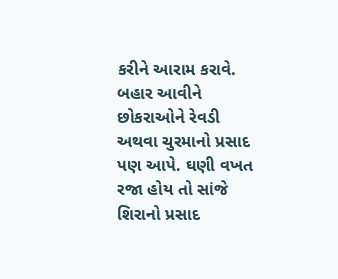કરીને આરામ કરાવે. બહાર આવીને છોકરાઓને રેવડી અથવા ચુરમાનો પ્રસાદ પણ આપે. ઘણી વખત રજા હોય તો સાંજે શિરાનો પ્રસાદ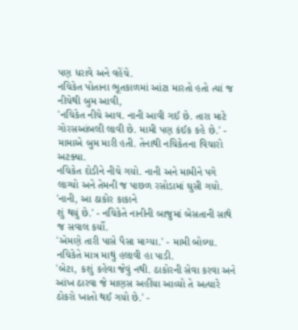પણ ધરાવે અને વહેંચે.
નચિકેત પોતાના ભૂતકાળમાં આંટા મારતો હતો ત્યાં જ નીચેથી બુમ આવી,
'નચિકેત નીચે આવ. નાની આવી ગઈ છે. તારા માટે ગોરસઆંબલી લાવી છે. મામી પણ કંઈક કહે છે.' - મામાએ બુમ મારી હતી. તેનાથી નચિકેતના વિચારો અટક્યા.
નચિકેત દોડીને નીચે ગયો. નાની અને મામીને પગે લાગ્યો અને તેમની જ પાછળ રસોડામાં ઘુસી ગયો.
'નાની, આ ઠાકોર કાકાને
શું થયું છે.' - નચિકેતે નાનીની બાજુમાં બેસતાની સાથે જ સવાલ કર્યો.
'એમણે તારી પાસે પૈસા માગ્યા.' - મામી બોલ્યા. નચિકેતે માત્ર માથું હલાવી હા પાડી.
'બેટા, કશું કહેવા જેવું નથી. ઠાકોરની સેવા કરવા અને આંખ ઠારવા જે માણસ અહીંયા આવ્યો તે અત્યારે ઠોકરો ખાતો થઈ ગયો છે.' -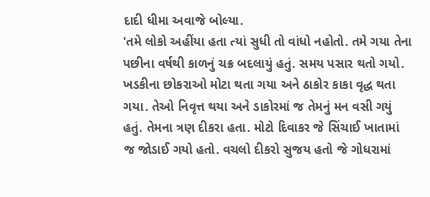દાદી ધીમા અવાજે બોલ્યા.
'તમે લોકો અહીંયા હતા ત્યાં સુધી તો વાંધો નહોતો. તમે ગયા તેના પછીના વર્ષથી કાળનું ચક્ર બદલાયું હતું. સમય પસાર થતો ગયો. ખડકીના છોકરાઓ મોટા થતા ગયા અને ઠાકોર કાકા વૃદ્ધ થતા ગયા. તેઓ નિવૃત્ત થયા અને ડાકોરમાં જ તેમનું મન વસી ગયું હતું. તેમના ત્રણ દીકરા હતા. મોટો દિવાકર જે સિંચાઈ ખાતામાં જ જોડાઈ ગયો હતો. વચલો દીકરો સુજય હતો જે ગોધરામાં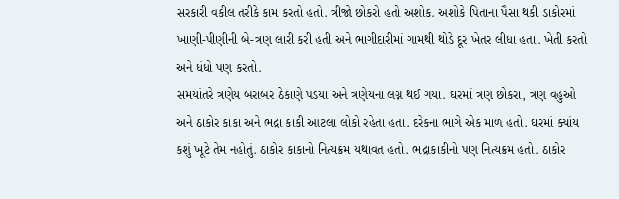સરકારી વકીલ તરીકે કામ કરતો હતો. ત્રીજો છોકરો હતો અશોક. અશોકે પિતાના પૈસા થકી ડાકોરમાં ખાણી-પીણીની બે-ત્રણ લારી કરી હતી અને ભાગીદારીમાં ગામથી થોડે દૂર ખેતર લીધા હતા. ખેતી કરતો અને ધંધો પણ કરતો.
સમયાંતરે ત્રણેય બરાબર ઠેકાણે પડયા અને ત્રણેયના લગ્ન થઈ ગયા. ઘરમાં ત્રણ છોકરા, ત્રણ વહુઓ અને ઠાકોર કાકા અને ભદ્રા કાકી આટલા લોકો રહેતા હતા. દરેકના ભાગે એક માળ હતો. ઘરમાં ક્યાંય કશું ખૂટે તેમ નહોતું. ઠાકોર કાકાનો નિત્યક્રમ યથાવત હતો. ભદ્રાકાકીનો પણ નિત્યક્રમ હતો. ઠાકોર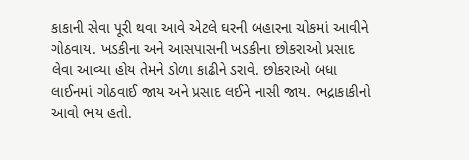કાકાની સેવા પૂરી થવા આવે એટલે ઘરની બહારના ચોકમાં આવીને ગોઠવાય. ખડકીના અને આસપાસની ખડકીના છોકરાઓ પ્રસાદ લેવા આવ્યા હોય તેમને ડોળા કાઢીને ડરાવે. છોકરાઓ બધા લાઈનમાં ગોઠવાઈ જાય અને પ્રસાદ લઈને નાસી જાય. ભદ્રાકાકીનો આવો ભય હતો.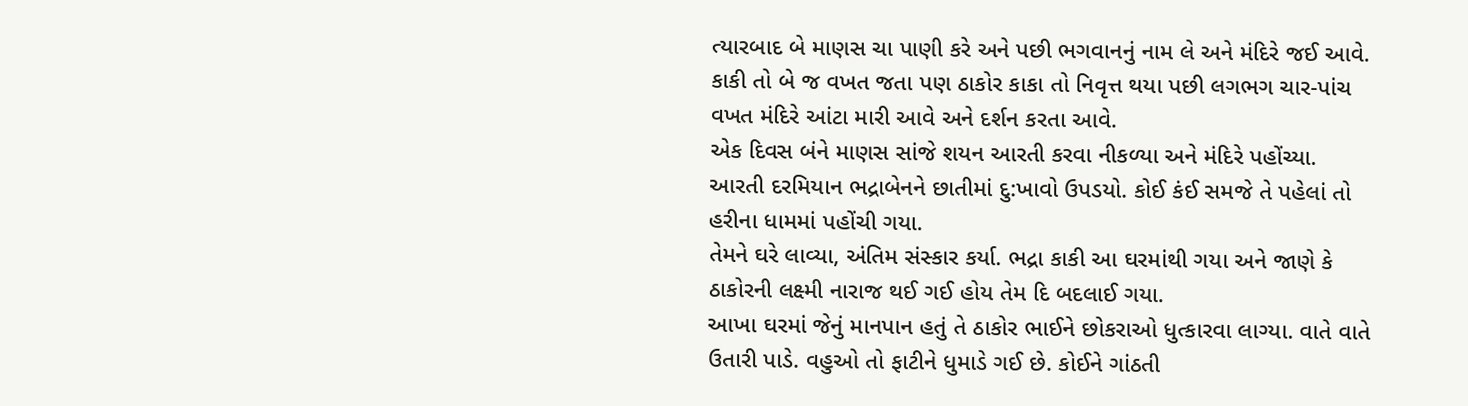ત્યારબાદ બે માણસ ચા પાણી કરે અને પછી ભગવાનનું નામ લે અને મંદિરે જઈ આવે. કાકી તો બે જ વખત જતા પણ ઠાકોર કાકા તો નિવૃત્ત થયા પછી લગભગ ચાર-પાંચ વખત મંદિરે આંટા મારી આવે અને દર્શન કરતા આવે.
એક દિવસ બંને માણસ સાંજે શયન આરતી કરવા નીકળ્યા અને મંદિરે પહોંચ્યા. આરતી દરમિયાન ભદ્રાબેનને છાતીમાં દુ:ખાવો ઉપડયો. કોઈ કંઈ સમજે તે પહેલાં તો હરીના ધામમાં પહોંચી ગયા.
તેમને ઘરે લાવ્યા, અંતિમ સંસ્કાર કર્યા. ભદ્રા કાકી આ ઘરમાંથી ગયા અને જાણે કે ઠાકોરની લક્ષ્મી નારાજ થઈ ગઈ હોય તેમ દિ બદલાઈ ગયા.
આખા ઘરમાં જેનું માનપાન હતું તે ઠાકોર ભાઈને છોકરાઓ ધુત્કારવા લાગ્યા. વાતે વાતે ઉતારી પાડે. વહુઓ તો ફાટીને ધુમાડે ગઈ છે. કોઈને ગાંઠતી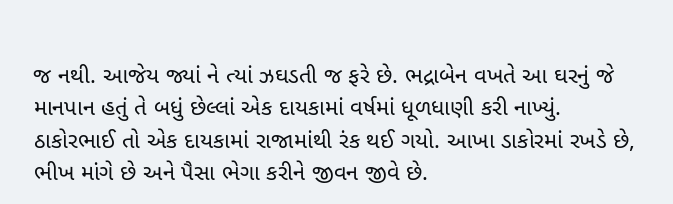જ નથી. આજેય જ્યાં ને ત્યાં ઝઘડતી જ ફરે છે. ભદ્રાબેન વખતે આ ઘરનું જે માનપાન હતું તે બધું છેલ્લાં એક દાયકામાં વર્ષમાં ધૂળધાણી કરી નાખ્યું.
ઠાકોરભાઈ તો એક દાયકામાં રાજામાંથી રંક થઈ ગયો. આખા ડાકોરમાં રખડે છે, ભીખ માંગે છે અને પૈસા ભેગા કરીને જીવન જીવે છે.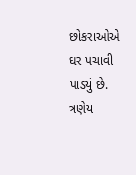છોકરાઓએ ઘર પચાવી પાડયું છે. ત્રણેય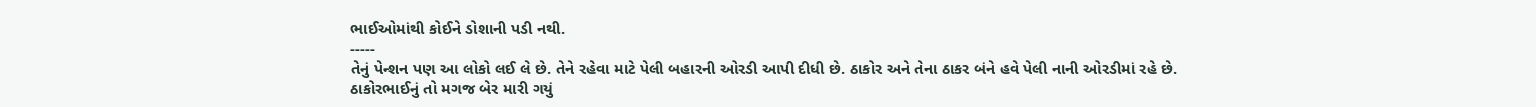ભાઈઓમાંથી કોઈને ડોશાની પડી નથી.
-----
તેનું પેન્શન પણ આ લોકો લઈ લે છે. તેને રહેવા માટે પેલી બહારની ઓરડી આપી દીધી છે. ઠાકોર અને તેના ઠાકર બંને હવે પેલી નાની ઓરડીમાં રહે છે.
ઠાકોરભાઈનું તો મગજ બેર મારી ગયું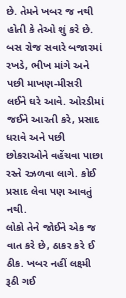છે. તેમને ખબર જ નથી હોતી કે તેઓ શું કરે છે. બસ રોજ સવારે બજારમાં રખડે, ભીખ માંગે અને પછી માખણ-મીસરી લઈને ઘરે આવે. ઓરડીમાં જઈને આરતી કરે, પ્રસાદ ધરાવે અને પછી છોકરાઓને વહેંચવા પાછા રસ્તે રઝળવા લાગે. કોઈ પ્રસાદ લેવા પણ આવતું નથી.
લોકો તેને જોઈને એક જ વાત કરે છે, ઠાકર કરે ઈ ઠીક. ખબર નહીં લક્ષ્મી રૂઠી ગઈ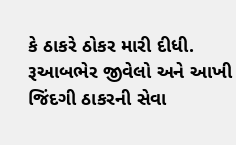કે ઠાકરે ઠોકર મારી દીધી. રૂઆબભેર જીવેલો અને આખી જિંદગી ઠાકરની સેવા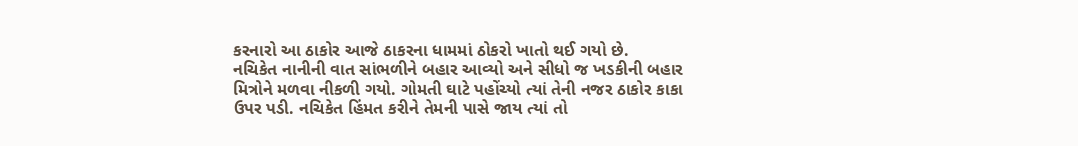કરનારો આ ઠાકોર આજે ઠાકરના ધામમાં ઠોકરો ખાતો થઈ ગયો છે.
નચિકેત નાનીની વાત સાંભળીને બહાર આવ્યો અને સીધો જ ખડકીની બહાર મિત્રોને મળવા નીકળી ગયો. ગોમતી ઘાટે પહોંચ્યો ત્યાં તેની નજર ઠાકોર કાકા ઉપર પડી. નચિકેત હિંમત કરીને તેમની પાસે જાય ત્યાં તો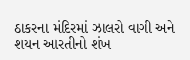ઠાકરના મંદિરમાં ઝાલરો વાગી અને શયન આરતીનો શંખ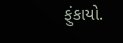ફુંકાયો.